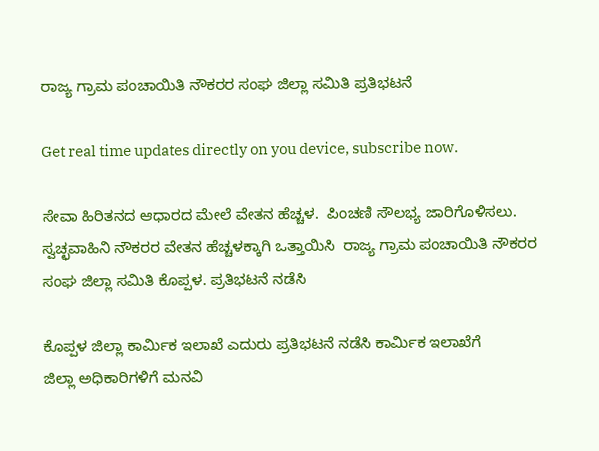ರಾಜ್ಯ ಗ್ರಾಮ ಪಂಚಾಯಿತಿ ನೌಕರರ ಸಂಘ ಜಿಲ್ಲಾ ಸಮಿತಿ ಪ್ರತಿಭಟನೆ

Get real time updates directly on you device, subscribe now.

ಸೇವಾ ಹಿರಿತನದ ಆಧಾರದ ಮೇಲೆ ವೇತನ ಹೆಚ್ಚಳ.  ಪಿಂಚಣಿ ಸೌಲಭ್ಯ ಜಾರಿಗೊಳಿಸಲು.
ಸ್ವಚ್ಛವಾಹಿನಿ ನೌಕರರ ವೇತನ ಹೆಚ್ಚಳಕ್ಕಾಗಿ ಒತ್ತಾಯಿಸಿ  ರಾಜ್ಯ ಗ್ರಾಮ ಪಂಚಾಯಿತಿ ನೌಕರರ ಸಂಘ ಜಿಲ್ಲಾ ಸಮಿತಿ ಕೊಪ್ಪಳ. ಪ್ರತಿಭಟನೆ ನಡೆಸಿ

ಕೊಪ್ಪಳ ಜಿಲ್ಲಾ ಕಾರ್ಮಿಕ ಇಲಾಖೆ ಎದುರು ಪ್ರತಿಭಟನೆ ನಡೆಸಿ ಕಾರ್ಮಿಕ ಇಲಾಖೆಗೆ
ಜಿಲ್ಲಾ ಅಧಿಕಾರಿಗಳಿಗೆ ಮನವಿ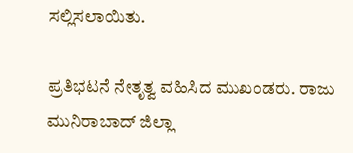ಸಲ್ಲಿಸಲಾಯಿತು.

ಪ್ರತಿಭಟನೆ ನೇತೃತ್ವ ವಹಿಸಿದ ಮುಖಂಡರು. ರಾಜು ಮುನಿರಾಬಾದ್ ಜಿಲ್ಲಾ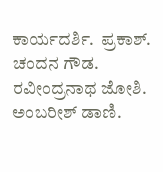ಕಾರ್ಯದರ್ಶಿ.  ಪ್ರಕಾಶ್.  ಚಂದನ ಗೌಡ.  ರವೀಂದ್ರನಾಥ ಜೋಶಿ.  ಅಂಬರೀಶ್ ಡಾಣಿ.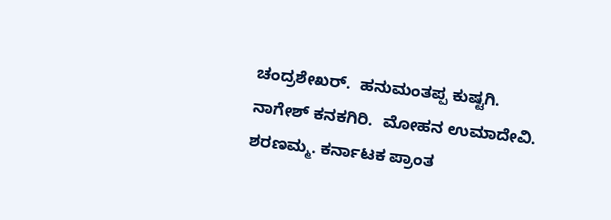ಚಂದ್ರಶೇಖರ್.  ಹನುಮಂತಪ್ಪ ಕುಷ್ಟಗಿ.  ನಾಗೇಶ್ ಕನಕಗಿರಿ.  ಮೋಹನ ಉಮಾದೇವಿ.  ಶರಣಮ್ಮ. ಕರ್ನಾಟಕ ಪ್ರಾಂತ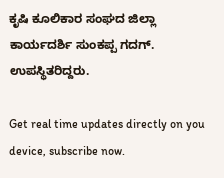ಕೃಷಿ ಕೂಲಿಕಾರ ಸಂಘದ ಜಿಲ್ಲಾ ಕಾರ್ಯದರ್ಶಿ ಸುಂಕಪ್ಪ ಗದಗ್.  ಉಪಸ್ಥಿತರಿದ್ದರು.

Get real time updates directly on you device, subscribe now.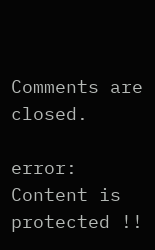Comments are closed.

error: Content is protected !!